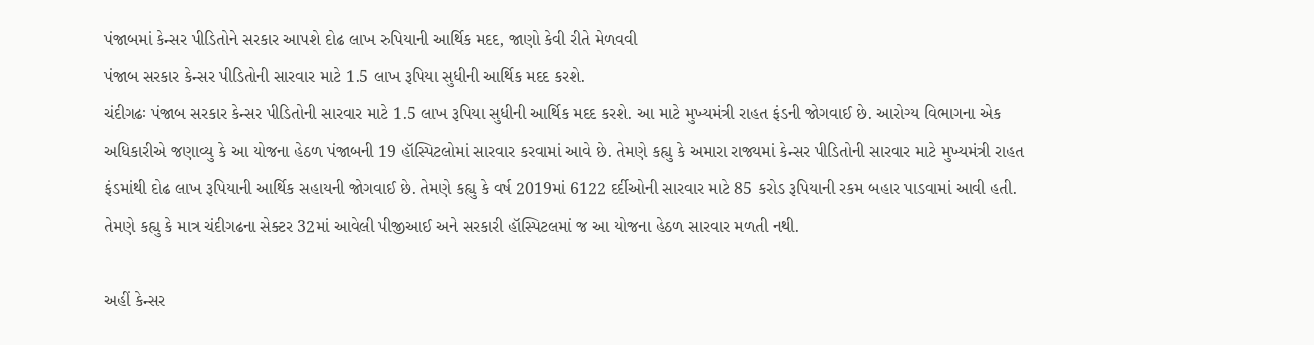પંજાબમાં કેન્સર પીડિતોને સરકાર આપશે દોઢ લાખ રુપિયાની આર્થિક મદદ, જાણો કેવી રીતે મેળવવી
પંજાબ સરકાર કેન્સર પીડિતોની સારવાર માટે 1.5 લાખ રૂપિયા સુધીની આર્થિક મદદ કરશે.
ચંદીગઢઃ પંજાબ સરકાર કેન્સર પીડિતોની સારવાર માટે 1.5 લાખ રૂપિયા સુધીની આર્થિક મદદ કરશે. આ માટે મુખ્યમંત્રી રાહત ફંડની જોગવાઈ છે. આરોગ્ય વિભાગના એક અધિકારીએ જણાવ્યુ કે આ યોજના હેઠળ પંજાબની 19 હૉસ્પિટલોમાં સારવાર કરવામાં આવે છે. તેમણે કહ્યુ કે અમારા રાજ્યમાં કેન્સર પીડિતોની સારવાર માટે મુખ્યમંત્રી રાહત ફંડમાંથી દોઢ લાખ રૂપિયાની આર્થિક સહાયની જોગવાઈ છે. તેમણે કહ્યુ કે વર્ષ 2019માં 6122 દર્દીઓની સારવાર માટે 85 કરોડ રૂપિયાની રકમ બહાર પાડવામાં આવી હતી. તેમણે કહ્યુ કે માત્ર ચંદીગઢના સેક્ટર 32માં આવેલી પીજીઆઈ અને સરકારી હૉસ્પિટલમાં જ આ યોજના હેઠળ સારવાર મળતી નથી.

અહીં કેન્સર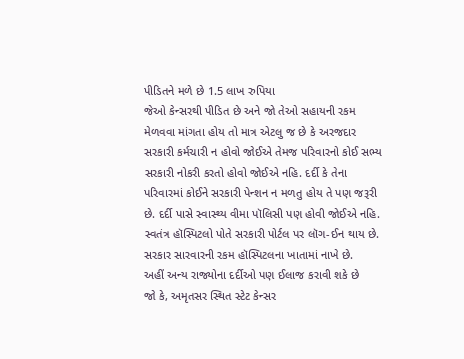પીડિતને મળે છે 1.5 લાખ રુપિયા
જેઓ કેન્સરથી પીડિત છે અને જો તેઓ સહાયની રકમ મેળવવા માંગતા હોય તો માત્ર એટલુ જ છે કે અરજદાર સરકારી કર્મચારી ન હોવો જોઈએ તેમજ પરિવારનો કોઈ સભ્ય સરકારી નોકરી કરતો હોવો જોઈએ નહિ. દર્દી કે તેના પરિવારમાં કોઈને સરકારી પેન્શન ન મળતુ હોય તે પણ જરૂરી છે. દર્દી પાસે સ્વાસ્થ્ય વીમા પૉલિસી પણ હોવી જોઈએ નહિ. સ્વતંત્ર હૉસ્પિટલો પોતે સરકારી પોર્ટલ પર લૉગ-ઈન થાય છે. સરકાર સારવારની રકમ હૉસ્પિટલના ખાતામાં નાખે છે.
અહીં અન્ય રાજ્યોના દર્દીઓ પણ ઈલાજ કરાવી શકે છે
જો કે, અમૃતસર સ્થિત સ્ટેટ કેન્સર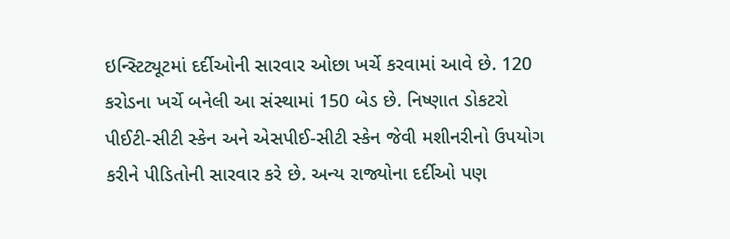ઇન્સ્ટિટ્યૂટમાં દર્દીઓની સારવાર ઓછા ખર્ચે કરવામાં આવે છે. 120 કરોડના ખર્ચે બનેલી આ સંસ્થામાં 150 બેડ છે. નિષ્ણાત ડોકટરો પીઈટી-સીટી સ્કેન અને એસપીઈ-સીટી સ્કેન જેવી મશીનરીનો ઉપયોગ કરીને પીડિતોની સારવાર કરે છે. અન્ય રાજ્યોના દર્દીઓ પણ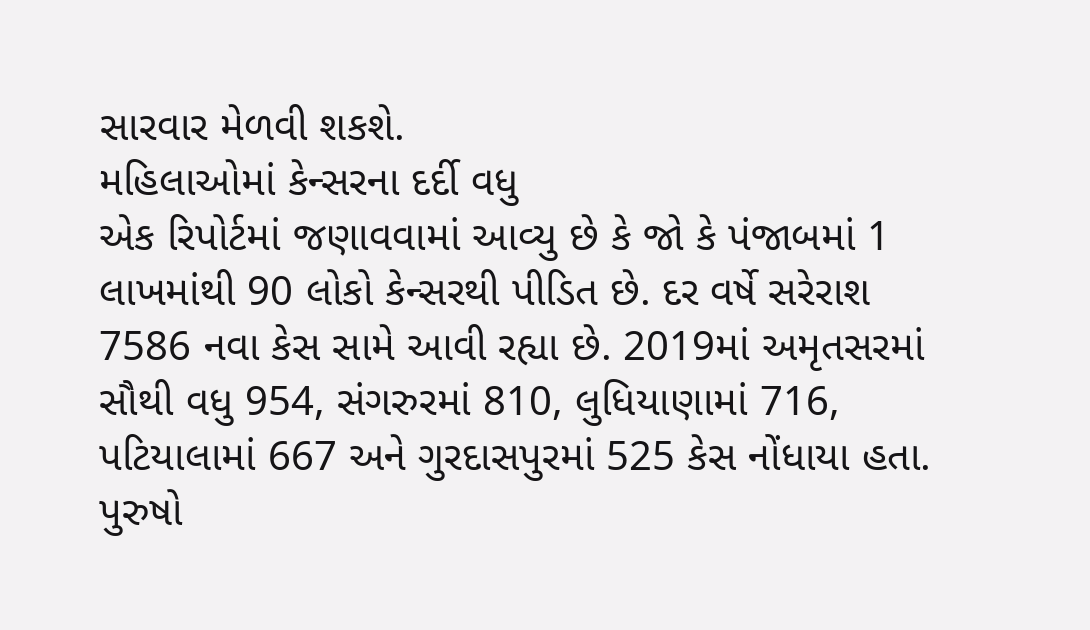સારવાર મેળવી શકશે.
મહિલાઓમાં કેન્સરના દર્દી વધુ
એક રિપોર્ટમાં જણાવવામાં આવ્યુ છે કે જો કે પંજાબમાં 1 લાખમાંથી 90 લોકો કેન્સરથી પીડિત છે. દર વર્ષે સરેરાશ 7586 નવા કેસ સામે આવી રહ્યા છે. 2019માં અમૃતસરમાં સૌથી વધુ 954, સંગરુરમાં 810, લુધિયાણામાં 716, પટિયાલામાં 667 અને ગુરદાસપુરમાં 525 કેસ નોંધાયા હતા. પુરુષો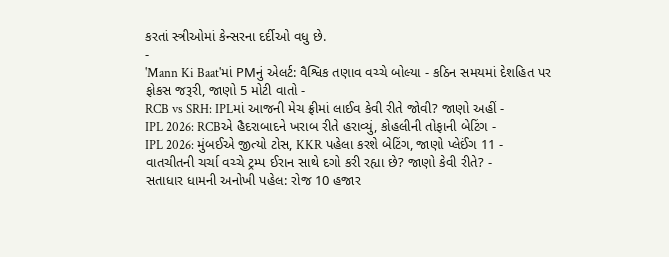કરતાં સ્ત્રીઓમાં કેન્સરના દર્દીઓ વધુ છે.
-
'Mann Ki Baat'માં PMનું એલર્ટ: વૈશ્વિક તણાવ વચ્ચે બોલ્યા - કઠિન સમયમાં દેશહિત પર ફોકસ જરૂરી, જાણો 5 મોટી વાતો -
RCB vs SRH: IPLમાં આજની મેચ ફ્રીમાં લાઈવ કેવી રીતે જોવી? જાણો અહીં -
IPL 2026: RCBએ હૈદરાબાદને ખરાબ રીતે હરાવ્યું, કોહલીની તોફાની બેટિંગ -
IPL 2026: મુંબઈએ જીત્યો ટોસ, KKR પહેલા કરશે બેટિંગ, જાણો પ્લેઈંગ 11 -
વાતચીતની ચર્ચા વચ્ચે ટ્રમ્પ ઈરાન સાથે દગો કરી રહ્યા છે? જાણો કેવી રીતે? -
સતાધાર ધામની અનોખી પહેલ: રોજ 10 હજાર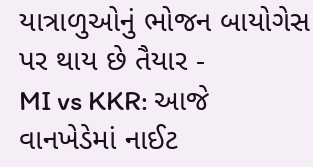યાત્રાળુઓનું ભોજન બાયોગેસ પર થાય છે તૈયાર -
MI vs KKR: આજે વાનખેડેમાં નાઈટ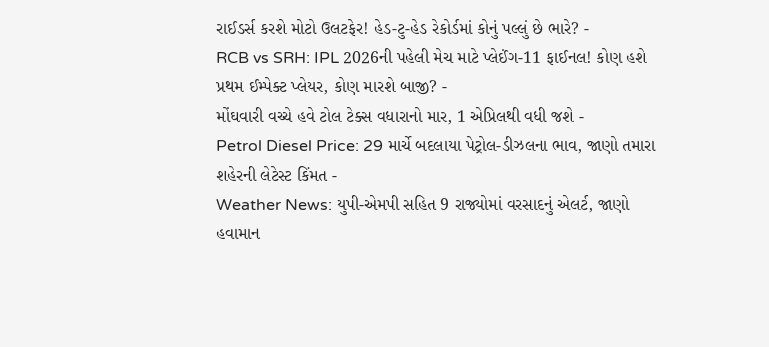રાઈડર્સ કરશે મોટો ઉલટફેર! હેડ-ટુ-હેડ રેકોર્ડમાં કોનું પલ્લું છે ભારે? -
RCB vs SRH: IPL 2026ની પહેલી મેચ માટે પ્લેઈંગ-11 ફાઈનલ! કોણ હશે પ્રથમ ઈમ્પેક્ટ પ્લેયર, કોણ મારશે બાજી? -
મોંઘવારી વચ્ચે હવે ટોલ ટેક્સ વધારાનો માર, 1 એપ્રિલથી વધી જશે -
Petrol Diesel Price: 29 માર્ચે બદલાયા પેટ્રોલ-ડીઝલના ભાવ, જાણો તમારા શહેરની લેટેસ્ટ કિંમત -
Weather News: યુપી-એમપી સહિત 9 રાજ્યોમાં વરસાદનું એલર્ટ, જાણો હવામાન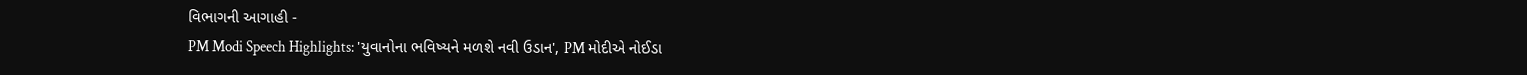વિભાગની આગાહી -
PM Modi Speech Highlights: 'યુવાનોના ભવિષ્યને મળશે નવી ઉડાન', PM મોદીએ નોઈડા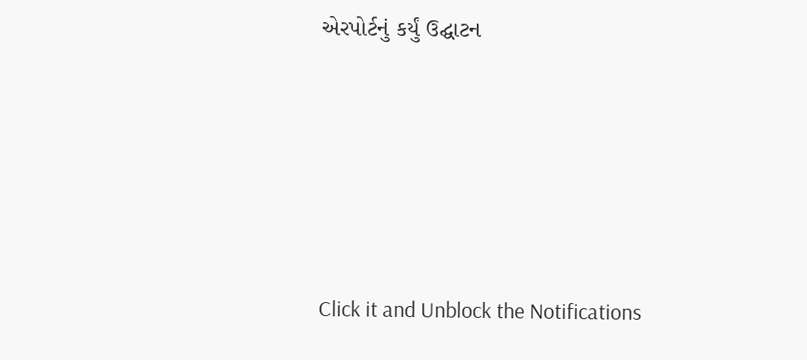એરપોર્ટનું કર્યું ઉદ્ઘાટન






Click it and Unblock the Notifications